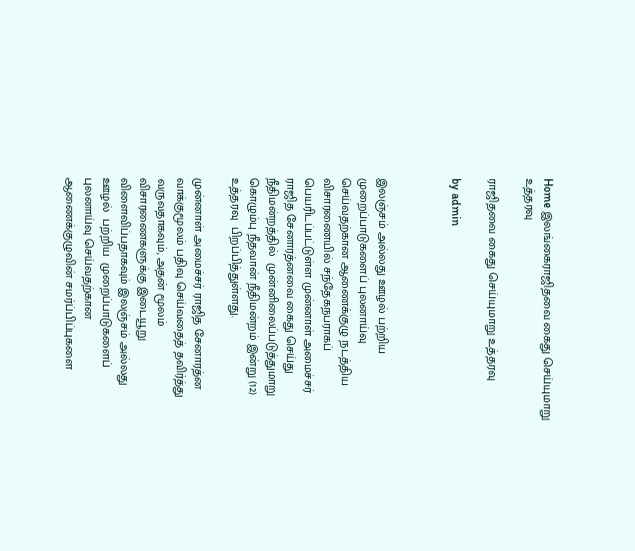Home இலங்கைராஜிதவை கைது செய்யுமாறு உத்தரவு

ராஜிதவை கைது செய்யுமாறு உத்தரவு

by admin



இலஞ்சம் அல்லது ஊழல் பற்றிய  முறைப்பாடுகளைப் புலனாய்வு செய்வதற்கான ஆணைக்குழு நடத்திய விசாரணையில் சந்தேகநபராகப் பெயரிடப்பட்டுள்ள முன்னாள் அமைச்சர் ராஜித சேனாரத்னவை கைது செய்து நீதிமன்றத்தில்  முன்னிலைப்படுத்துமாறு கொழும்பு நீதவான் நீதிமன்றம் இன்று (12)  உத்தரவு  பிறப்பித்துள்ளது.

முன்னாள் அமைச்சர் ராஜித சேனாரத்ன  வாக்குமூலம் பதிவு செய்வதைத் தவிர்த்து வருவதாகவும், அதன் மூலம் விசாரணைகளுக்கு இடையூறு விளைவிப்பதாகவும் இலஞ்சம் அல்லது ஊழல்  பற்றிய  முறைப்பாடுகளைப் புலனாய்வு செய்வதற்கான  ஆணைக்குழுவின் சமர்ப்பிப்புகளை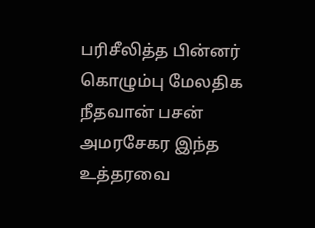பரிசீலித்த பின்னர் கொழும்பு மேலதிக நீதவான் பசன் அமரசேகர இந்த உத்தரவை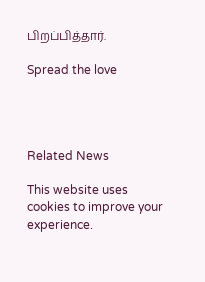பிறப்பித்தார்.

Spread the love




Related News

This website uses cookies to improve your experience.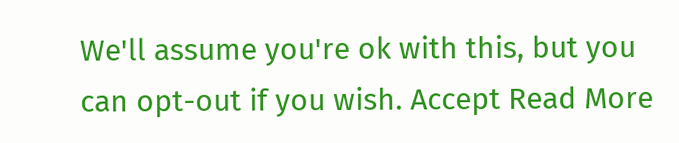We'll assume you're ok with this, but you can opt-out if you wish. Accept Read More